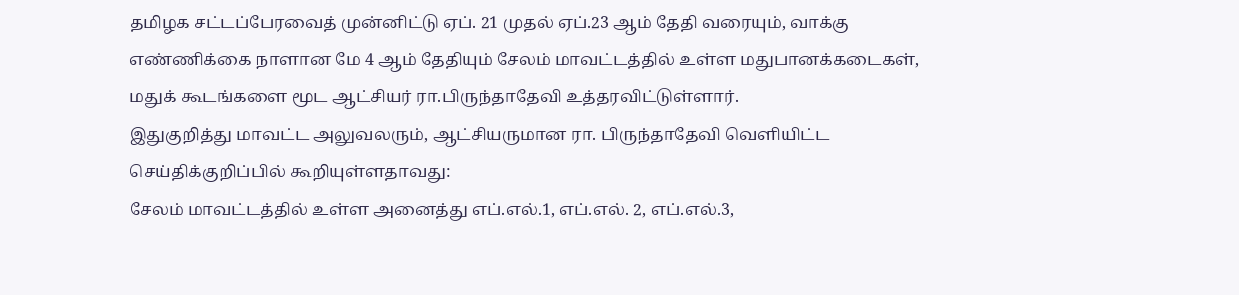தமிழக சட்டப்பேரவைத் முன்னிட்டு ஏப். 21 முதல் ஏப்.23 ஆம் தேதி வரையும், வாக்கு எண்ணிக்கை நாளான மே 4 ஆம் தேதியும் சேலம் மாவட்டத்தில் உள்ள மதுபானக்கடைகள், மதுக் கூடங்களை மூட ஆட்சியர் ரா.பிருந்தாதேவி உத்தரவிட்டுள்ளார்.
இதுகுறித்து மாவட்ட அலுவலரும், ஆட்சியருமான ரா. பிருந்தாதேவி வெளியிட்ட செய்திக்குறிப்பில் கூறியுள்ளதாவது:
சேலம் மாவட்டத்தில் உள்ள அனைத்து எப்.எல்.1, எப்.எல். 2, எப்.எல்.3,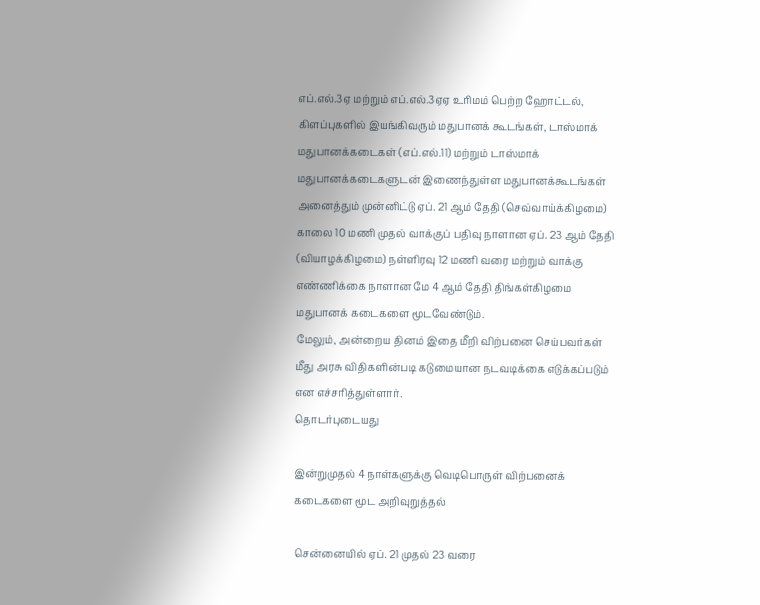எப்.எல்.3ஏ மற்றும் எப்.எல்.3ஏஏ உரிமம் பெற்ற ஹோட்டல், கிளப்புகளில் இயங்கிவரும் மதுபானக் கூடங்கள், டாஸ்மாக் மதுபானக்கடைகள் (எப்.எல்.11) மற்றும் டாஸ்மாக் மதுபானக்கடைகளுடன் இணைந்துள்ள மதுபானக்கூடங்கள் அனைத்தும் முன்னிட்டு ஏப். 21 ஆம் தேதி (செவ்வாய்க்கிழமை) காலை 10 மணி முதல் வாக்குப் பதிவு நாளான ஏப். 23 ஆம் தேதி (வியாழக்கிழமை) நள்ளிரவு 12 மணி வரை மற்றும் வாக்கு எண்ணிக்கை நாளான மே 4 ஆம் தேதி திங்கள்கிழமை மதுபானக் கடைகளை மூடவேண்டும்.
மேலும், அன்றைய தினம் இதை மீறி விற்பனை செய்பவர்கள் மீது அரசு விதிகளின்படி கடுமையான நடவடிக்கை எடுக்கப்படும் என எச்சரித்துள்ளார்.
தொடர்புடையது

இன்றுமுதல் 4 நாள்களுக்கு வெடிபொருள் விற்பனைக் கடைகளை மூட அறிவுறுத்தல்

சென்னையில் ஏப். 21 முதல் 23 வரை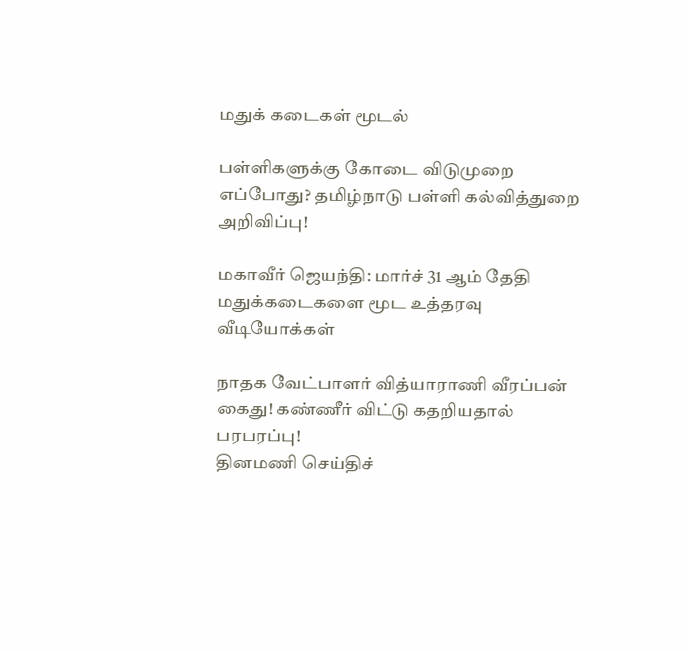மதுக் கடைகள் மூடல்

பள்ளிகளுக்கு கோடை விடுமுறை எப்போது? தமிழ்நாடு பள்ளி கல்வித்துறை அறிவிப்பு!

மகாவீர் ஜெயந்தி: மார்ச் 31 ஆம் தேதி மதுக்கடைகளை மூட உத்தரவு
வீடியோக்கள்

நாதக வேட்பாளர் வித்யாராணி வீரப்பன் கைது! கண்ணீர் விட்டு கதறியதால் பரபரப்பு!
தினமணி செய்திச்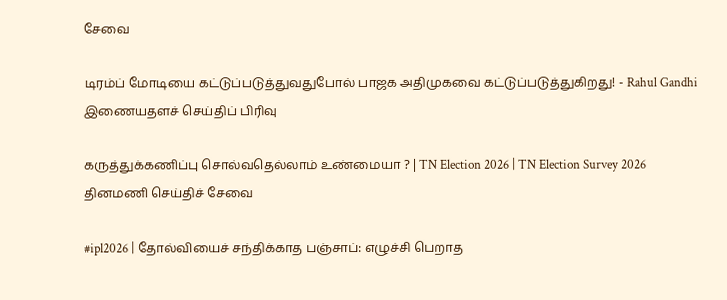சேவை

டிரம்ப் மோடியை கட்டுப்படுத்துவதுபோல் பாஜக அதிமுகவை கட்டுப்படுத்துகிறது! - Rahul Gandhi
இணையதளச் செய்திப் பிரிவு

கருத்துக்கணிப்பு சொல்வதெல்லாம் உண்மையா ? | TN Election 2026 | TN Election Survey 2026
தினமணி செய்திச் சேவை

#ipl2026 | தோல்வியைச் சந்திக்காத பஞ்சாப்: எழுச்சி பெறாத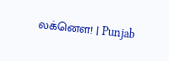லக்னௌ! | Punjab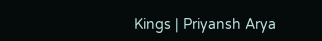Kings | Priyansh Arya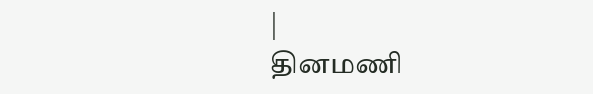|
தினமணி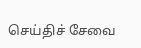செய்திச் சேவை